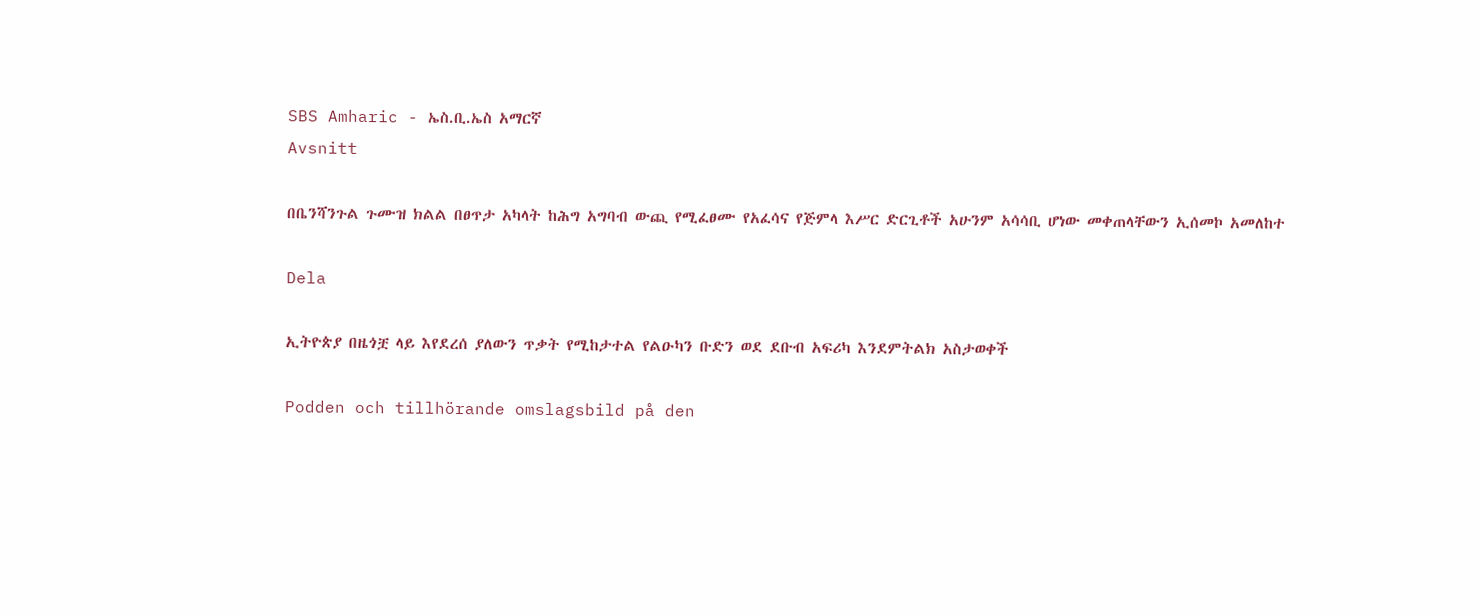SBS Amharic - ኤስ.ቢ.ኤስ አማርኛ
Avsnitt

በቤንሻንጉል ጉሙዝ ክልል በፀጥታ አካላት ከሕግ አግባብ ውጪ የሚፈፀሙ የአፈሳና የጅምላ እሥር ድርጊቶች አሁንም አሳሳቢ ሆነው መቀጠላቸውን ኢሰመኮ አመለከተ

Dela

ኢትዮጵያ በዜጎቿ ላይ እየደረሰ ያለውን ጥቃት የሚከታተል የልዑካን ቡድን ወደ ደቡብ አፍሪካ እንደምትልክ አስታወቀች

Podden och tillhörande omslagsbild på den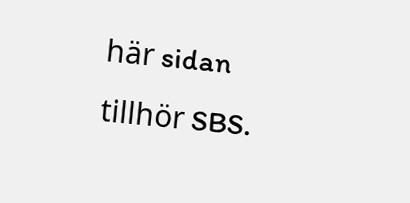här sidan tillhör SBS.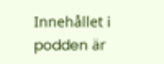Innehållet i podden är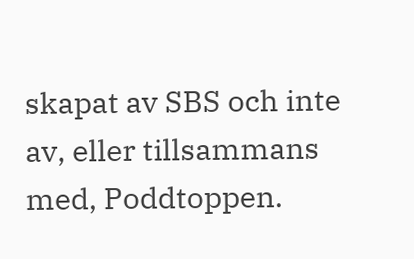skapat av SBS och inte av, eller tillsammans med, Poddtoppen.